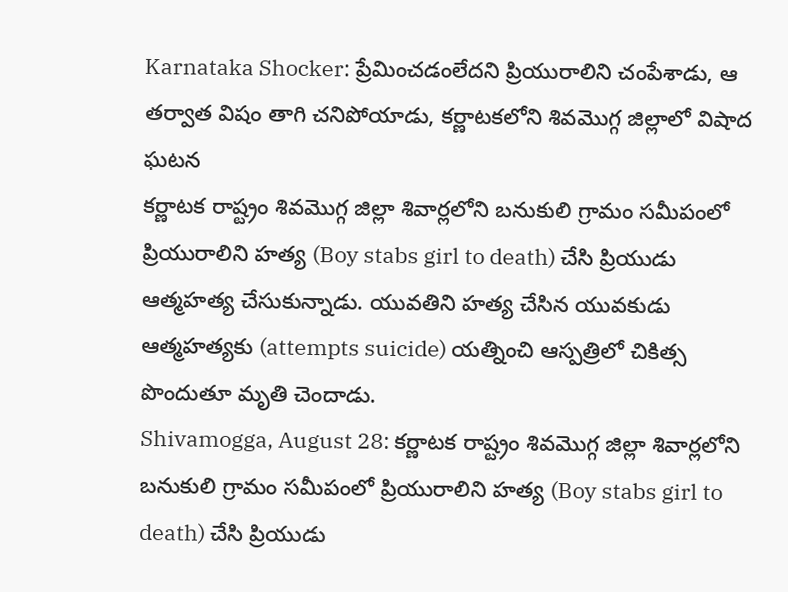Karnataka Shocker: ప్రేమించడంలేదని ప్రియురాలిని చంపేశాడు, ఆ తర్వాత విషం తాగి చనిపోయాడు, కర్ణాటకలోని శివమొగ్గ జిల్లాలో విషాద ఘటన
కర్ణాటక రాష్ట్రం శివమొగ్గ జిల్లా శివార్లలోని బనుకులి గ్రామం సమీపంలో ప్రియురాలిని హత్య (Boy stabs girl to death) చేసి ప్రియుడు ఆత్మహత్య చేసుకున్నాడు. యువతిని హత్య చేసిన యువకుడు ఆత్మహత్యకు (attempts suicide) యత్నించి ఆస్పత్రిలో చికిత్స పొందుతూ మృతి చెందాడు.
Shivamogga, August 28: కర్ణాటక రాష్ట్రం శివమొగ్గ జిల్లా శివార్లలోని బనుకులి గ్రామం సమీపంలో ప్రియురాలిని హత్య (Boy stabs girl to death) చేసి ప్రియుడు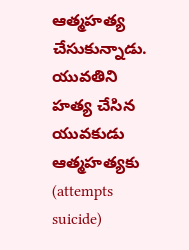ఆత్మహత్య చేసుకున్నాడు. యువతిని హత్య చేసిన యువకుడు ఆత్మహత్యకు (attempts suicide)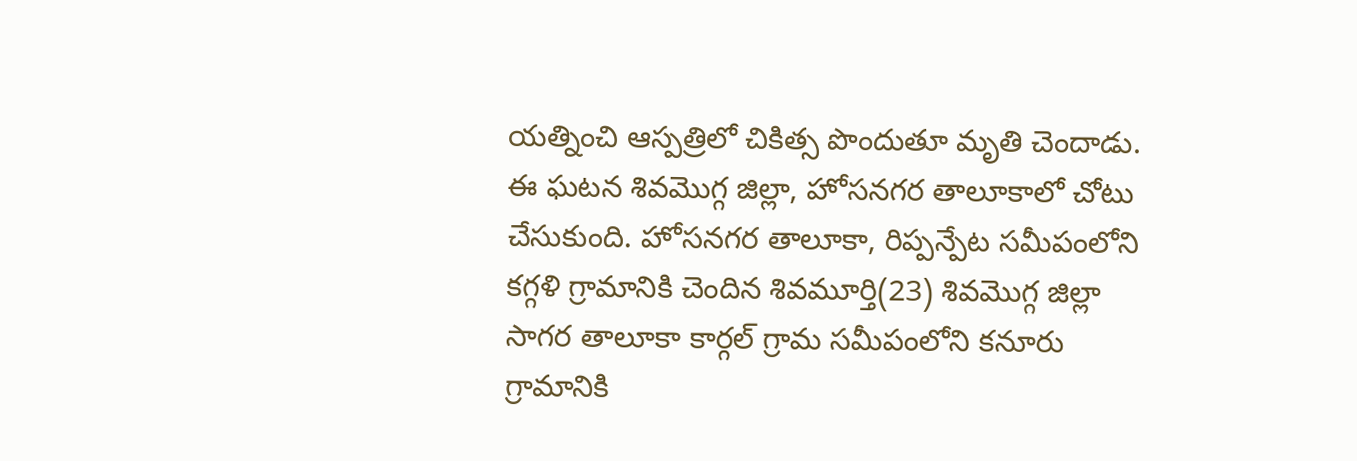యత్నించి ఆస్పత్రిలో చికిత్స పొందుతూ మృతి చెందాడు. ఈ ఘటన శివమొగ్గ జిల్లా, హోసనగర తాలూకాలో చోటు చేసుకుంది. హోసనగర తాలూకా, రిప్పన్పేట సమీపంలోని కగ్గళి గ్రామానికి చెందిన శివమూర్తి(23) శివమొగ్గ జిల్లా సాగర తాలూకా కార్గల్ గ్రామ సమీపంలోని కనూరు గ్రామానికి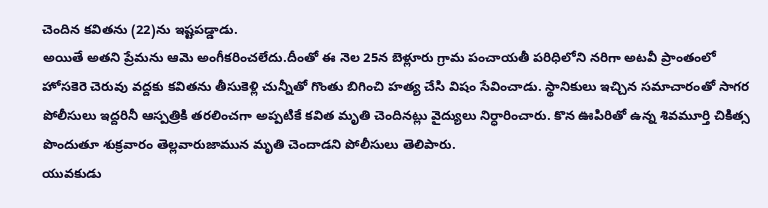చెందిన కవితను (22)ను ఇష్టపడ్డాడు.
అయితే అతని ప్రేమను ఆమె అంగీకరించలేదు.దీంతో ఈ నెల 25న బెళ్లూరు గ్రామ పంచాయతీ పరిధిలోని నరిగా అటవీ ప్రాంతంలో హోసకెరె చెరువు వద్దకు కవితను తీసుకెళ్లి చున్నీతో గొంతు బిగించి హత్య చేసి విషం సేవించాడు. స్థానికులు ఇచ్చిన సమాచారంతో సాగర పోలీసులు ఇద్దరినీ ఆస్పత్రికి తరలించగా అప్పటికే కవిత మృతి చెందినట్లు వైద్యులు నిర్ధారించారు. కొన ఊపిరితో ఉన్న శివమూర్తి చికిత్స పొందుతూ శుక్రవారం తెల్లవారుజామున మృతి చెందాడని పోలీసులు తెలిపారు.
యువకుడు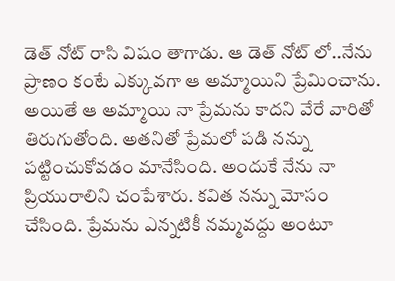డెత్ నోట్ రాసి విషం తాగాడు. ఆ డెత్ నోట్ లో..నేను ప్రాణం కంటే ఎక్కువగా ఆ అమ్మాయిని ప్రేమించాను. అయితే ఆ అమ్మాయి నా ప్రేమను కాదని వేరే వారితో తిరుగుతోంది. అతనితో ప్రేమలో పడి నన్ను పట్టించుకోవడం మానేసింది. అందుకే నేను నా ప్రియురాలిని చంపేశారు. కవిత నన్ను మోసం చేసింది. ప్రేమను ఎన్నటికీ నమ్మవద్దు అంటూ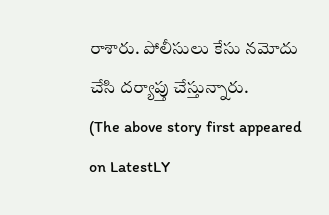రాశారు. పోలీసులు కేసు నమోదు చేసి దర్యాప్తు చేస్తున్నారు.
(The above story first appeared on LatestLY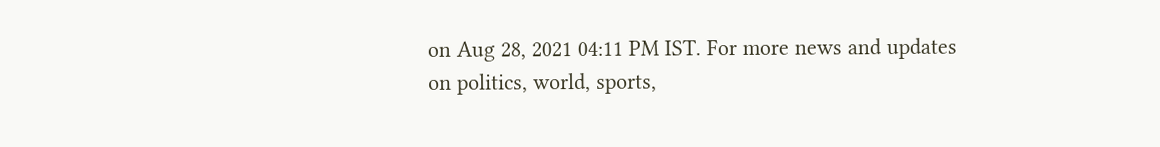on Aug 28, 2021 04:11 PM IST. For more news and updates on politics, world, sports,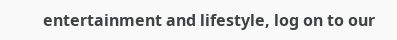entertainment and lifestyle, log on to our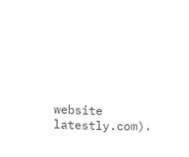website latestly.com).